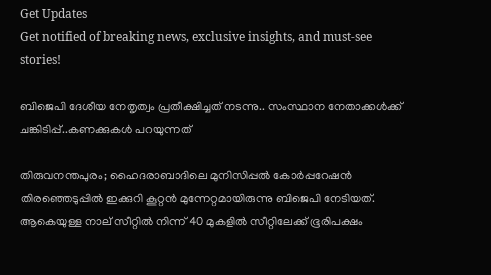Get Updates
Get notified of breaking news, exclusive insights, and must-see stories!

ബിജെപി ദേശീയ നേതൃത്വം പ്രതീക്ഷിച്ചത് നടന്നു.. സംസ്ഥാന നേതാക്കൾക്ക് ചങ്കിടിപ്പ്..കണക്കുകൾ പറയുന്നത്

തിരുവനന്തപുരം; ഹൈദരാബാദിലെ മുനിസിപ്പൽ കോർപ്പറേഷൻ തിരഞ്ഞെടുപ്പിൽ ഇക്കുറി കൂറ്റൻ മുന്നേറ്റമായിരുന്നു ബിജെപി നേടിയത്. ആകെയുള്ള നാല് സീറ്റിൽ നിന്ന് 40 മുകളിൽ സീറ്റിലേക്ക് ഭൂരിപക്ഷം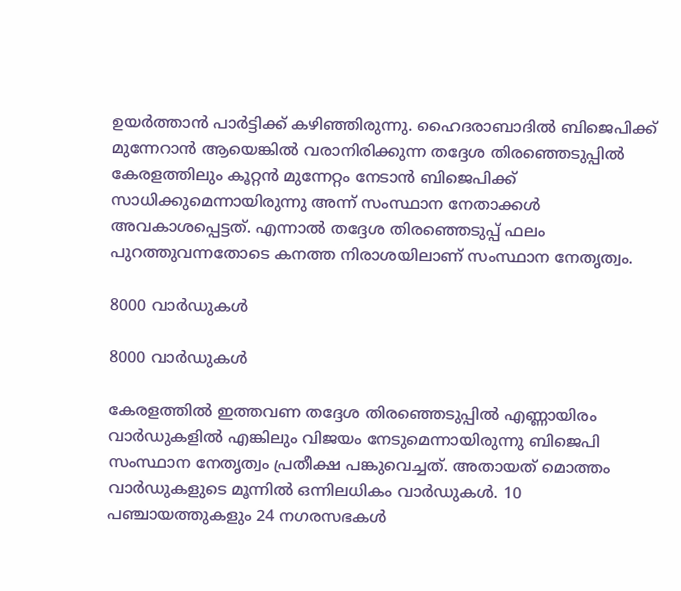ഉയർത്താൻ പാർട്ടിക്ക് കഴിഞ്ഞിരുന്നു. ഹൈദരാബാദിൽ ബിജെപിക്ക് മുന്നേറാൻ ആയെങ്കിൽ വരാനിരിക്കുന്ന തദ്ദേശ തിരഞ്ഞെടുപ്പിൽ കേരളത്തിലും കൂറ്റൻ മുന്നേറ്റം നേടാൻ ബിജെപിക്ക് സാധിക്കുമെന്നായിരുന്നു അന്ന് സംസ്ഥാന നേതാക്കൾ അവകാശപ്പെട്ടത്. എന്നാൽ തദ്ദേശ തിരഞ്ഞെടുപ്പ് ഫലം പുറത്തുവന്നതോടെ കനത്ത നിരാശയിലാണ് സംസ്ഥാന നേതൃത്വം.

8000 വാർഡുകൾ

8000 വാർഡുകൾ

കേരളത്തിൽ ഇത്തവണ തദ്ദേശ തിരഞ്ഞെടുപ്പില്‍ എണ്ണായിരം വാര്‍ഡുകളില്‍ എങ്കിലും വിജയം നേടുമെന്നായിരുന്നു ബിജെപി സംസ്ഥാന നേതൃത്വം പ്രതീക്ഷ പങ്കുവെച്ചത്. അതായത് മൊത്തം വാര്‍ഡുകളുടെ മൂന്നില്‍ ഒന്നിലധികം വാര്‍ഡുകള്‍. 10 പഞ്ചായത്തുകളും 24 നഗരസഭകൾ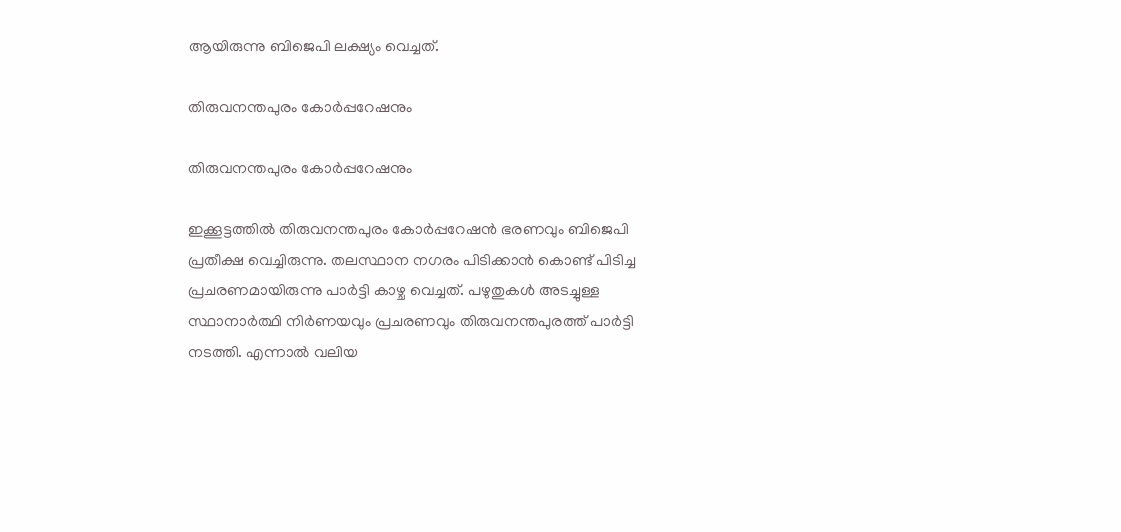ആയിരുന്നു ബിജെപി ലക്ഷ്യം വെച്ചത്.

തിരുവനന്തപുരം കോർപ്പറേഷനും

തിരുവനന്തപുരം കോർപ്പറേഷനും

ഇക്കൂട്ടത്തിൽ തിരുവനന്തപുരം കോർപ്പറേഷൻ ഭരണവും ബിജെപി പ്രതീക്ഷ വെച്ചിരുന്നു. തലസ്ഥാന നഗരം പിടിക്കാൻ കൊണ്ട് പിടിച്ച പ്രചരണമായിരുന്നു പാർട്ടി കാഴ്ച വെച്ചത്. പഴുതുകൾ അടച്ചുള്ള സ്ഥാനാർത്ഥി നിർണയവും പ്രചരണവും തിരുവനന്തപുരത്ത് പാർട്ടി നടത്തി. എന്നാൽ വലിയ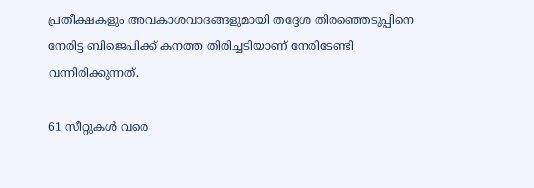പ്രതീക്ഷകളും അവകാശവാദങ്ങളുമായി തദ്ദേശ തിരഞ്ഞെടുപ്പിനെ നേരിട്ട ബിജെപിക്ക് കനത്ത തിരിച്ചടിയാണ് നേരിടേണ്ടി വന്നിരിക്കുന്നത്.

61 സീറ്റുകൾ വരെ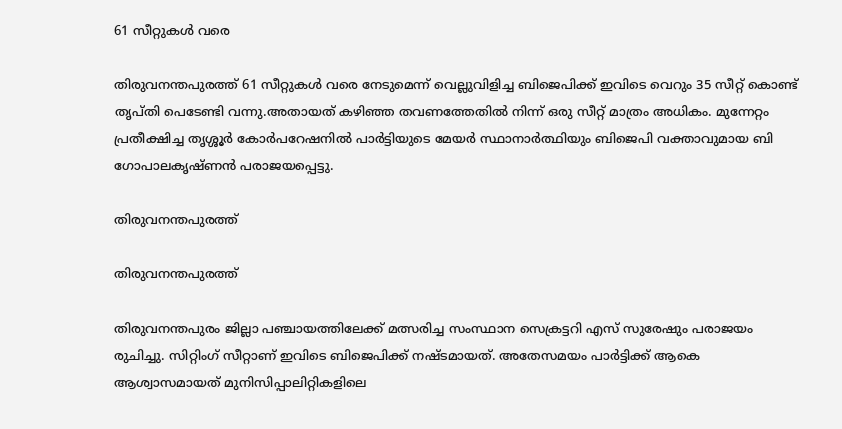61 സീറ്റുകൾ വരെ

തിരുവനന്തപുരത്ത് 61 സീറ്റുകൾ വരെ നേടുമെന്ന് വെല്ലുവിളിച്ച ബിജെപിക്ക് ഇവിടെ വെറും 35 സീറ്റ് കൊണ്ട് തൃപ്തി പെടേണ്ടി വന്നു.അതായത് കഴിഞ്ഞ തവണത്തേതിൽ നിന്ന് ഒരു സീറ്റ് മാത്രം അധികം. മുന്നേറ്റം പ്രതീക്ഷിച്ച തൃശ്ശൂർ കോർപറേഷനിൽ പാർട്ടിയുടെ മേയർ സ്ഥാനാർത്ഥിയും ബിജെപി വക്താവുമായ ബി ഗോപാലകൃഷ്ണൻ പരാജയപ്പെട്ടു.

തിരുവനന്തപുരത്ത്

തിരുവനന്തപുരത്ത്

തിരുവനന്തപുരം ജില്ലാ പഞ്ചായത്തിലേക്ക് മത്സരിച്ച സംസ്ഥാന സെക്രട്ടറി എസ് സുരേഷും പരാജയം രുചിച്ചു. സിറ്റിംഗ് സീറ്റാണ് ഇവിടെ ബിജെപിക്ക് നഷ്ടമായത്. അതേസമയം പാർട്ടിക്ക് ആകെ ആശ്വാസമായത് മുനിസിപ്പാലിറ്റികളിലെ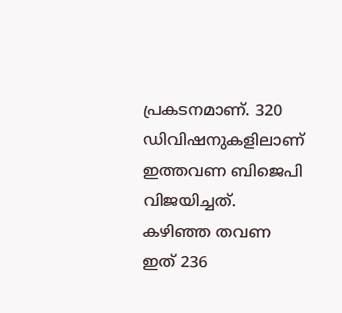പ്രകടനമാണ്. 320 ഡിവിഷനുകളിലാണ് ഇത്തവണ ബിജെപി വിജയിച്ചത്. കഴിഞ്ഞ തവണ ഇത് 236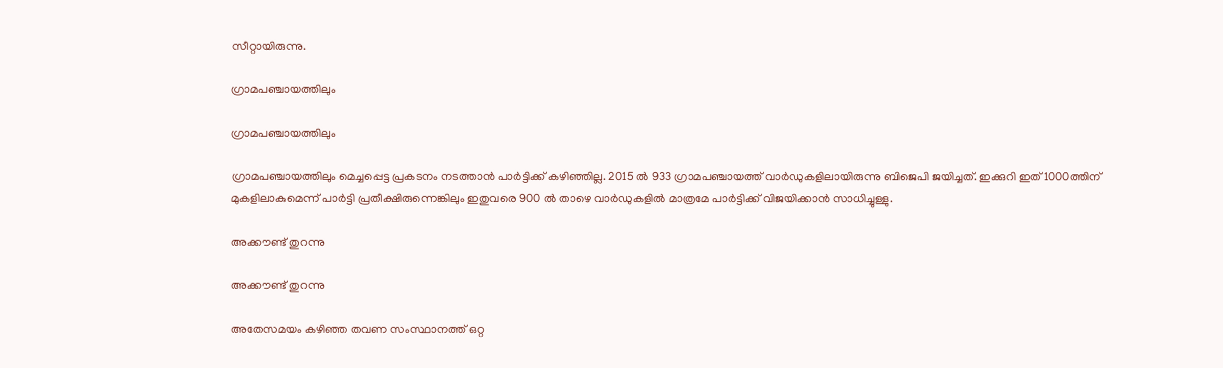സീറ്റായിരുന്നു.

ഗ്രാമപഞ്ചായത്തിലും

ഗ്രാമപഞ്ചായത്തിലും

ഗ്രാമപഞ്ചായത്തിലും മെച്ചപ്പെട്ട പ്രകടനം നടത്താൻ പാർട്ടിക്ക് കഴിഞ്ഞില്ല. 2015 ൽ 933 ഗ്രാമപഞ്ചായത്ത് വാർഡുകളിലായിരുന്നു ബിജെപി ജയിച്ചത്. ഇക്കുറി ഇത് 1000ത്തിന് മുകളിലാകുമെന്ന് പാർട്ടി പ്രതീക്ഷിരുന്നെങ്കിലും ഇതുവരെ 900 ൽ താഴെ വാർഡുകളിൽ മാത്രമേ പാർട്ടിക്ക് വിജയിക്കാൻ സാധിച്ചുള്ളു.

അക്കൗണ്ട് തുറന്നു

അക്കൗണ്ട് തുറന്നു

അതേസമയം കഴിഞ്ഞ തവണ സംസ്ഥാനത്ത് ഒറ്റ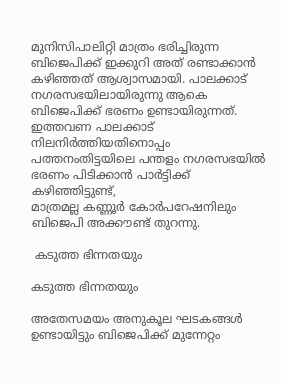മുനിസിപാലിറ്റി മാത്രം ഭരിച്ചിരുന്ന ബിജെപിക്ക് ഇക്കുറി അത് രണ്ടാക്കാൻ കഴിഞ്ഞത് ആശ്വാസമായി. പാലക്കാട് നഗരസഭയിലായിരുന്നു ആകെ ബിജെപിക്ക് ഭരണം ഉണ്ടായിരുന്നത്. ഇത്തവണ പാലക്കാട് നിലനിർത്തിയതിനൊപ്പം പത്തനംതിട്ടയിലെ പന്തളം നഗരസഭയിൽ ഭരണം പിടിക്കാൻ പാർട്ടിക്ക് കഴിഞ്ഞിട്ടുണ്ട്,
മാത്രമല്ല കണ്ണൂർ കോർപറേഷനിലും ബിജെപി അക്കൗണ്ട് തുറന്നു.

 കടുത്ത ഭിന്നതയും

കടുത്ത ഭിന്നതയും

അതേസമയം അനുകൂല ഘടകങ്ങൾ ഉണ്ടായിട്ടും ബിജെപിക്ക് മുന്നേറ്റം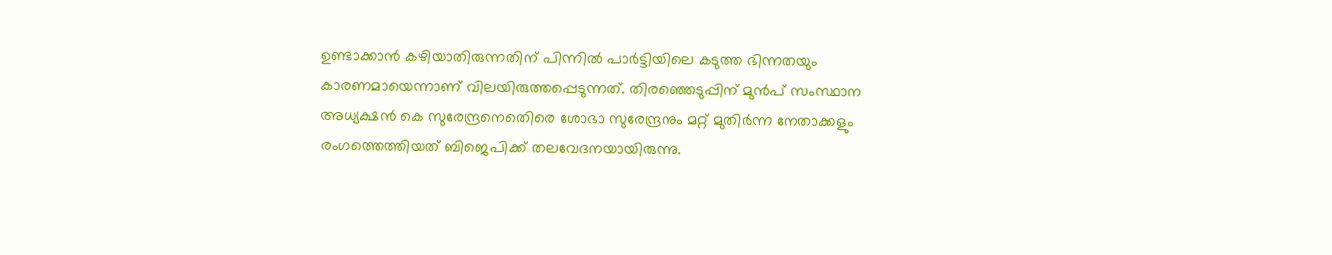ഉണ്ടാക്കാൻ കഴിയാതിരുന്നതിന് പിന്നിൽ പാർട്ടിയിലെ കടുത്ത ഭിന്നതയും കാരണമായെന്നാണ് വിലയിരുത്തപ്പെടുന്നത്. തിരഞ്ഞെടുപ്പിന് മുൻപ് സംസ്ഥാന അധ്യക്ഷൻ കെ സുരേന്ദ്രനെതെിരെ ശോഭാ സുരേന്ദ്രനും മറ്റ് മുതിർന്ന നേതാക്കളും രംഗത്തെത്തിയത് ബിജെപിക്ക് തലവേദനയായിരുന്നു.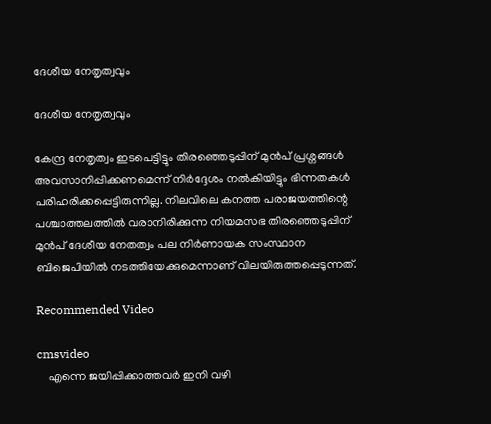ദേശീയ നേതൃത്വവും

ദേശീയ നേതൃത്വവും

കേന്ദ്ര നേതൃത്വം ഇടപെട്ടിട്ടും തിരഞ്ഞെടുപ്പിന് മുൻപ് പ്രശ്നങ്ങൾ അവസാനിപ്പിക്കണമെന്ന് നിർദ്ദേശം നൽകിയിട്ടും ഭിന്നതകൾ പരിഹരിക്കപ്പെട്ടിരുന്നില്ല. നിലവിലെ കനത്ത പരാജയത്തിന്റെ പശ്ചാത്തലത്തിൽ വരാനിരിക്കുന്ന നിയമസഭ തിരഞ്ഞെടുപ്പിന് മുൻപ് ദേശീയ നേതത്വം പല നിർണായക സംസ്ഥാന ബിജെപിയിൽ നടത്തിയേക്കുമെന്നാണ് വിലയിരുത്തപ്പെടുന്നത്.

Recommended Video

cmsvideo
    എന്നെ ജയിപ്പിക്കാത്തവര്‍ ഇനി വഴി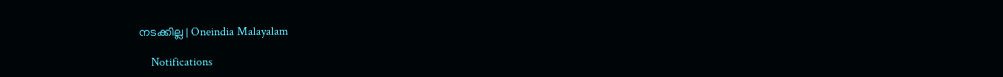നടക്കില്ല | Oneindia Malayalam

    Notifications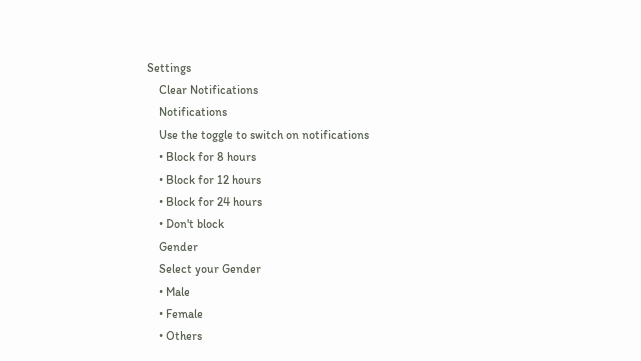Settings
    Clear Notifications
    Notifications
    Use the toggle to switch on notifications
    • Block for 8 hours
    • Block for 12 hours
    • Block for 24 hours
    • Don't block
    Gender
    Select your Gender
    • Male
    • Female
    • Others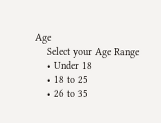Age
    Select your Age Range
    • Under 18
    • 18 to 25
    • 26 to 35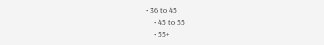• 36 to 45
    • 45 to 55
    • 55+